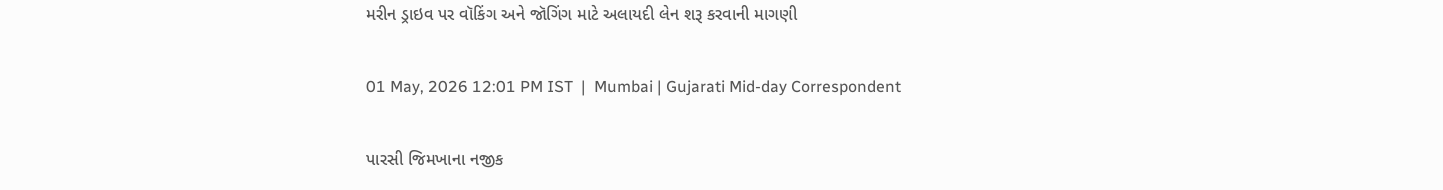મરીન ડ્રાઇવ પર વૉકિંગ અને જૉગિંગ માટે અલાયદી લેન શરૂ કરવાની માગણી

01 May, 2026 12:01 PM IST  |  Mumbai | Gujarati Mid-day Correspondent

પારસી જિમખાના નજીક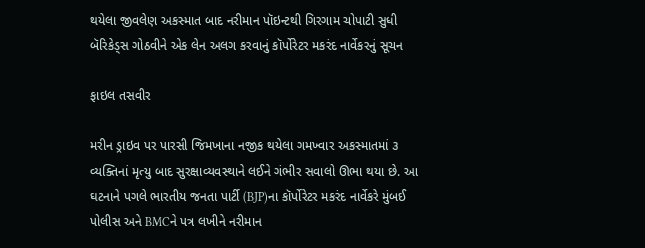થયેલા જીવલેણ અકસ્માત બાદ નરીમાન પૉઇન્ટથી ગિરગામ ચોપાટી સુધી બૅરિકેડ્સ ગોઠવીને એક લેન અલગ કરવાનું કૉર્પોરેટર મકરંદ નાર્વેકરનું સૂચન

ફાઇલ તસવીર

મરીન ડ્રાઇવ પર પારસી જિમખાના નજીક થયેલા ગમખ્વાર અકસ્માતમાં ૩ વ્યક્તિનાં મૃત્યુ બાદ સુરક્ષાવ્યવસ્થાને લઈને ગંભીર સવાલો ઊભા થયા છે. આ ઘટનાને પગલે ભારતીય જનતા પાર્ટી (BJP)ના કૉર્પોરેટર મકરંદ નાર્વેકરે મુંબઈ પોલીસ અને BMCને પત્ર લખીને નરીમાન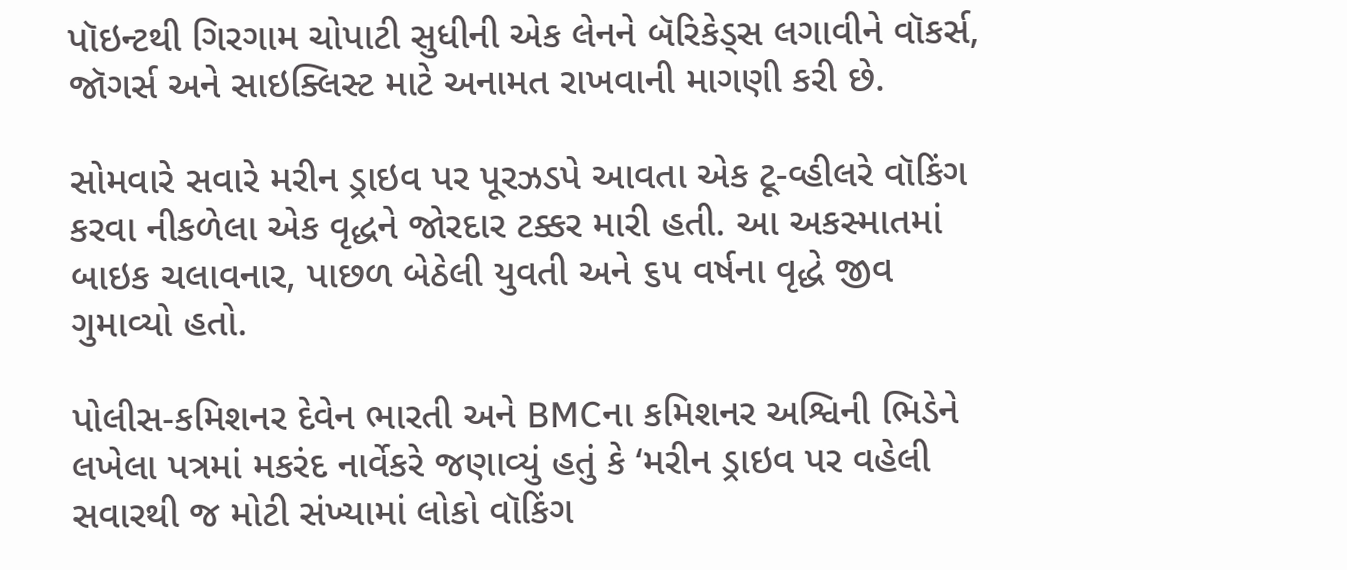પૉઇન્ટથી ગિરગામ ચોપાટી સુધીની એક લેનને બૅરિકેડ્સ લગાવીને વૉકર્સ, જૉગર્સ અને સાઇક્લિસ્ટ માટે અનામત રાખવાની માગણી કરી છે.

સોમવારે સવારે મરીન ડ્રાઇવ પર પૂરઝડપે આવતા એક ટૂ-વ્હીલરે વૉકિંગ કરવા નીકળેલા એક વૃદ્ધને જોરદાર ટક્કર મારી હતી. આ અકસ્માતમાં બાઇક ચલાવનાર, પાછળ બેઠેલી યુવતી અને ૬૫ વર્ષના વૃદ્ધે જીવ ગુમાવ્યો હતો.

પોલીસ-કમિશનર દેવેન ભારતી અને BMCના કમિશનર અશ્વિની ભિડેને લખેલા પત્રમાં મકરંદ નાર્વેકરે જણાવ્યું હતું કે ‘મરીન ડ્રાઇવ પર વહેલી સવારથી જ મોટી સંખ્યામાં લોકો વૉકિંગ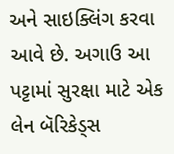અને સાઇક્લિંગ કરવા આવે છે. અગાઉ આ પટ્ટામાં સુરક્ષા માટે એક લેન બૅરિકેડ્સ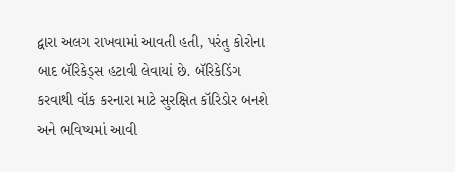દ્વારા અલગ રાખવામાં આવતી હતી, પરંતુ કોરોના બાદ બૅરિકેડ્સ હટાવી લેવાયાં છે. બૅરિકેડિંગ કરવાથી વૉક કરનારા માટે સુરક્ષિત કૉરિડોર બનશે અને ભવિષ્યમાં આવી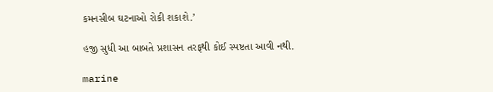કમનસીબ ઘટનાઓ રોકી શકાશે.’

હજી સુધી આ બાબતે પ્રશાસન તરફથી કોઈ સ્પષ્ટતા આવી નથી.

marine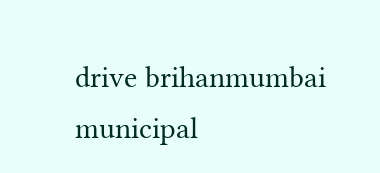drive brihanmumbai municipal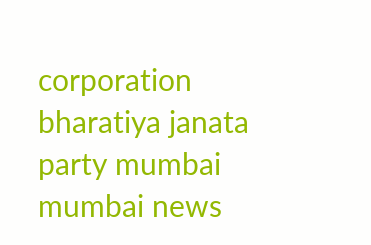corporation bharatiya janata party mumbai mumbai news